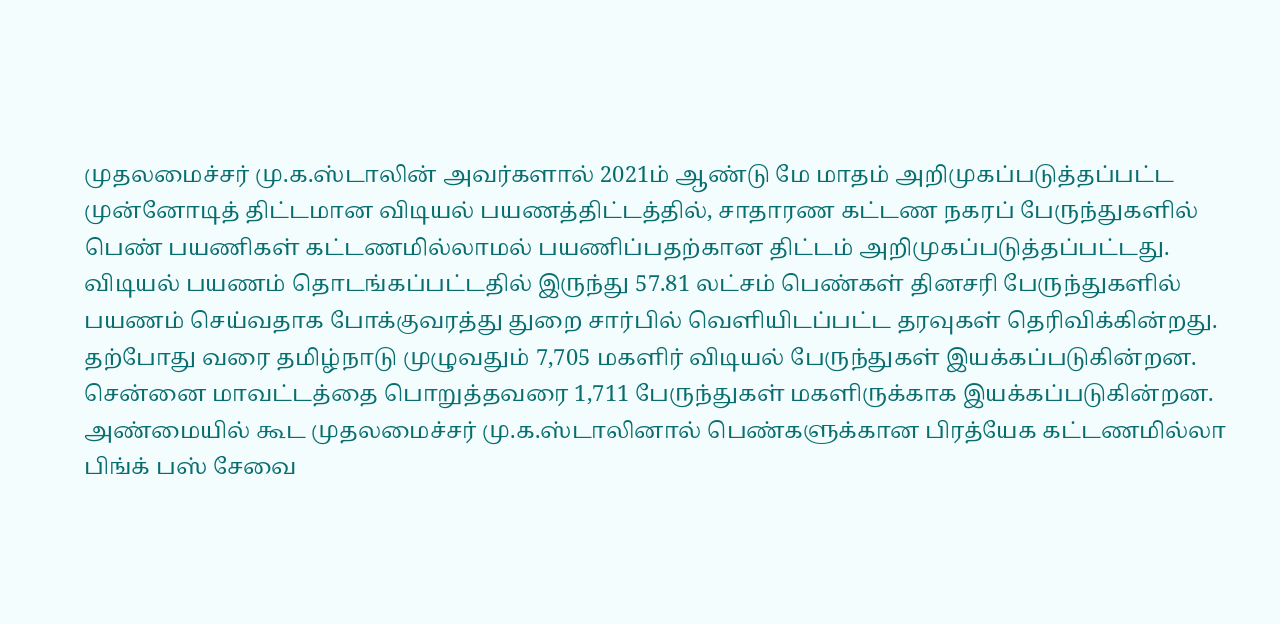முதலமைச்சர் மு.க.ஸ்டாலின் அவர்களால் 2021ம் ஆண்டு மே மாதம் அறிமுகப்படுத்தப்பட்ட முன்னோடித் திட்டமான விடியல் பயணத்திட்டத்தில், சாதாரண கட்டண நகரப் பேருந்துகளில் பெண் பயணிகள் கட்டணமில்லாமல் பயணிப்பதற்கான திட்டம் அறிமுகப்படுத்தப்பட்டது.
விடியல் பயணம் தொடங்கப்பட்டதில் இருந்து 57.81 லட்சம் பெண்கள் தினசரி பேருந்துகளில் பயணம் செய்வதாக போக்குவரத்து துறை சார்பில் வெளியிடப்பட்ட தரவுகள் தெரிவிக்கின்றது. தற்போது வரை தமிழ்நாடு முழுவதும் 7,705 மகளிர் விடியல் பேருந்துகள் இயக்கப்படுகின்றன.
சென்னை மாவட்டத்தை பொறுத்தவரை 1,711 பேருந்துகள் மகளிருக்காக இயக்கப்படுகின்றன. அண்மையில் கூட முதலமைச்சர் மு.க.ஸ்டாலினால் பெண்களுக்கான பிரத்யேக கட்டணமில்லா பிங்க் பஸ் சேவை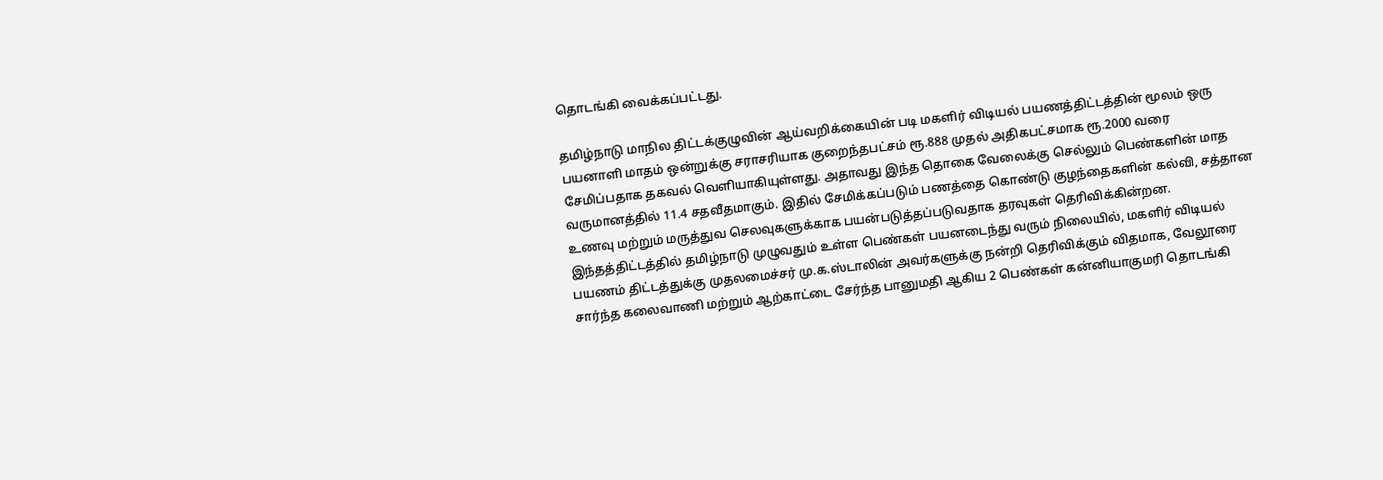தொடங்கி வைக்கப்பட்டது.

தமிழ்நாடு மாநில திட்டக்குழுவின் ஆய்வறிக்கையின் படி மகளிர் விடியல் பயணத்திட்டத்தின் மூலம் ஒரு பயனாளி மாதம் ஒன்றுக்கு சராசரியாக குறைந்தபட்சம் ரூ.888 முதல் அதிகபட்சமாக ரூ.2000 வரை சேமிப்பதாக தகவல் வெளியாகியுள்ளது. அதாவது இந்த தொகை வேலைக்கு செல்லும் பெண்களின் மாத வருமானத்தில் 11.4 சதவீதமாகும். இதில் சேமிக்கப்படும் பணத்தை கொண்டு குழந்தைகளின் கல்வி, சத்தான உணவு மற்றும் மருத்துவ செலவுகளுக்காக பயன்படுத்தப்படுவதாக தரவுகள் தெரிவிக்கின்றன.
இந்தத்திட்டத்தில் தமிழ்நாடு முழுவதும் உள்ள பெண்கள் பயனடைந்து வரும் நிலையில், மகளிர் விடியல் பயணம் திட்டத்துக்கு முதலமைச்சர் மு.க.ஸ்டாலின் அவர்களுக்கு நன்றி தெரிவிக்கும் விதமாக, வேலூரை சார்ந்த கலைவாணி மற்றும் ஆற்காட்டை சேர்ந்த பானுமதி ஆகிய 2 பெண்கள் கன்னியாகுமரி தொடங்கி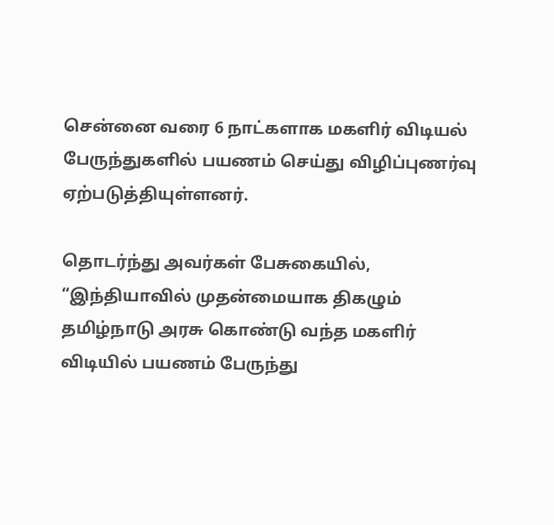சென்னை வரை 6 நாட்களாக மகளிர் விடியல் பேருந்துகளில் பயணம் செய்து விழிப்புணர்வு ஏற்படுத்தியுள்ளனர்.

தொடர்ந்து அவர்கள் பேசுகையில், “இந்தியாவில் முதன்மையாக திகழும் தமிழ்நாடு அரசு கொண்டு வந்த மகளிர் விடியில் பயணம் பேருந்து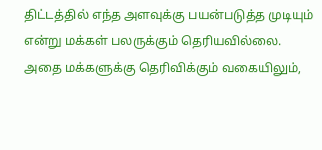திட்டத்தில் எந்த அளவுக்கு பயன்படுத்த முடியும் என்று மக்கள் பலருக்கும் தெரியவில்லை.
அதை மக்களுக்கு தெரிவிக்கும் வகையிலும்,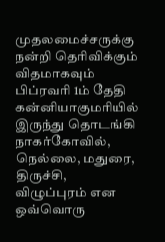முதலமைச்சருக்கு நன்றி தெரிவிக்கும் விதமாகவும் பிப்ரவரி 1ம் தேதி கன்னியாகுமரியில் இருந்து தொடங்கி நாகர்கோவில், நெல்லை, மதுரை, திருச்சி, விழுப்புரம் என ஒவ்வொரு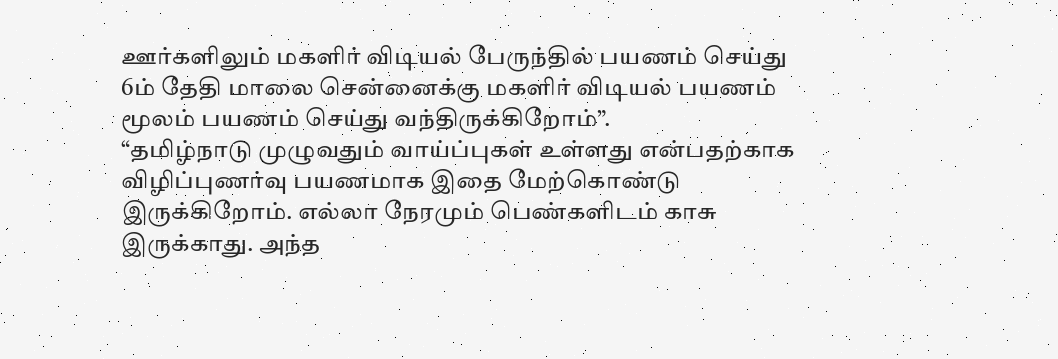ஊர்களிலும் மகளிர் விடியல் பேருந்தில் பயணம் செய்து 6ம் தேதி மாலை சென்னைக்கு மகளிர் விடியல் பயணம் மூலம் பயணம் செய்து வந்திருக்கிறோம்”.
“தமிழ்நாடு முழுவதும் வாய்ப்புகள் உள்ளது என்பதற்காக விழிப்புணர்வு பயணமாக இதை மேற்கொண்டு இருக்கிறோம். எல்லா நேரமும் பெண்களிடம் காசு இருக்காது. அந்த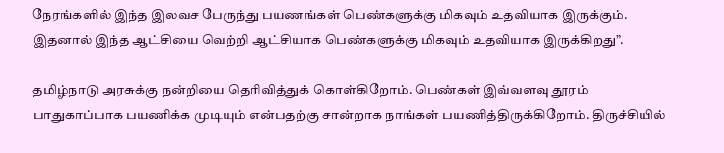நேரங்களில் இந்த இலவச பேருந்து பயணங்கள் பெண்களுக்கு மிகவும் உதவியாக இருக்கும். இதனால் இந்த ஆட்சியை வெற்றி ஆட்சியாக பெண்களுக்கு மிகவும் உதவியாக இருக்கிறது”.

தமிழ்நாடு அரசுக்கு நன்றியை தெரிவித்துக் கொள்கிறோம். பெண்கள் இவ்வளவு தூரம் பாதுகாப்பாக பயணிக்க முடியும் என்பதற்கு சான்றாக நாங்கள் பயணித்திருக்கிறோம். திருச்சியில்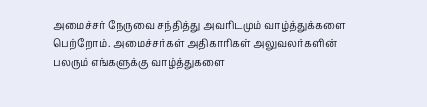அமைச்சர் நேருவை சந்தித்து அவரிடமும் வாழ்த்துக்களை பெற்றோம். அமைச்சர்கள் அதிகாரிகள் அலுவலர்களின் பலரும் எங்களுக்கு வாழ்த்துகளை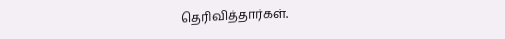தெரிவித்தார்கள்.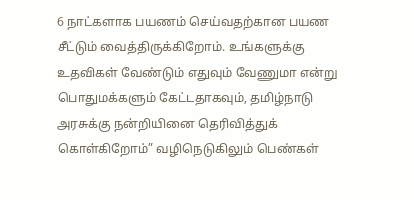6 நாட்களாக பயணம் செய்வதற்கான பயண சீட்டும் வைத்திருக்கிறோம். உங்களுக்கு உதவிகள் வேண்டும் எதுவும் வேணுமா என்று பொதுமக்களும் கேட்டதாகவும், தமிழ்நாடு அரசுக்கு நன்றியினை தெரிவித்துக் கொள்கிறோம்” வழிநெடுகிலும் பெண்கள்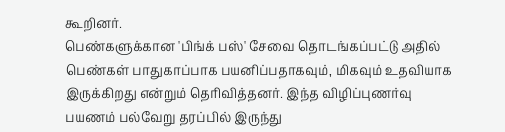கூறினர்.
பெண்களுக்கான 'பிங்க் பஸ்' சேவை தொடங்கப்பட்டு அதில் பெண்கள் பாதுகாப்பாக பயனிப்பதாகவும், மிகவும் உதவியாக இருக்கிறது என்றும் தெரிவித்தனர். இந்த விழிப்புணர்வு பயணம் பல்வேறு தரப்பில் இருந்து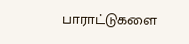பாராட்டுகளை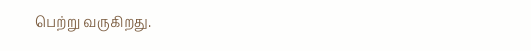பெற்று வருகிறது.